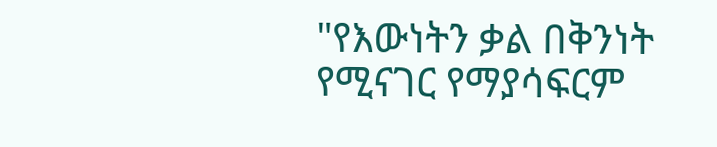"የእውነትን ቃል በቅንነት የሚናገር የማያሳፍርም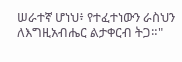ሠራተኛ ሆነህ፥ የተፈተነውን ራስህን ለእግዚአብሔር ልታቀርብ ትጋ።"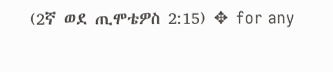(2ኛ ወደ ጢሞቴዎስ 2:15) ✥ for any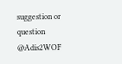suggestion or question @Adis2WOF